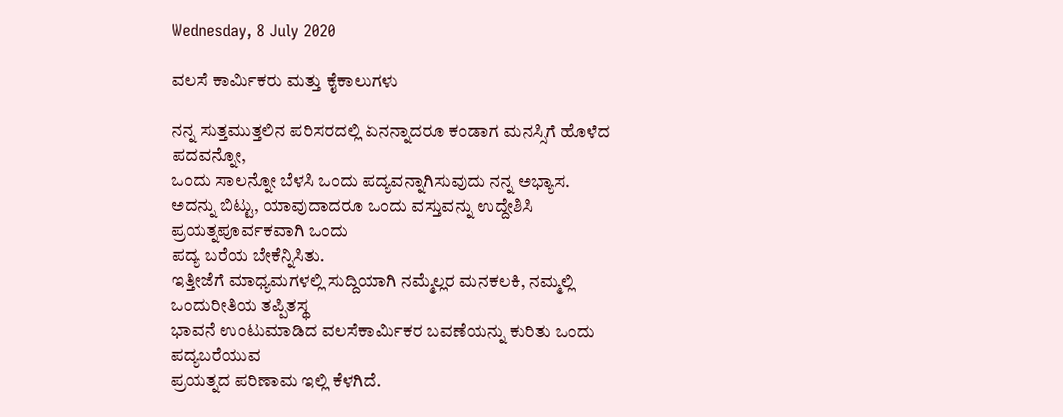Wednesday, 8 July 2020

ವಲಸೆ ಕಾರ್ಮಿಕರು ಮತ್ತು ಕೈಕಾಲುಗಳು

ನನ್ನ ಸುತ್ತಮುತ್ತಲಿನ ಪರಿಸರದಲ್ಲಿ ಏನನ್ನಾದರೂ ಕಂಡಾಗ ಮನಸ್ಸಿಗೆ ಹೊಳೆದ ಪದವನ್ನೋ,
ಒಂದು ಸಾಲನ್ನೋ ಬೆಳಸಿ ಒಂದು ಪದ್ಯವನ್ನಾಗಿಸುವುದು ನನ್ನ ಅಭ್ಯಾಸ.
ಅದನ್ನು ಬಿಟ್ಟು, ಯಾವುದಾದರೂ ಒಂದು ವಸ್ತುವನ್ನು ಉದ್ದೇಶಿಸಿ ಪ್ರಯತ್ನಪೂರ್ವಕವಾಗಿ ಒಂದು
ಪದ್ಯ ಬರೆಯ ಬೇಕೆನ್ನಿಸಿತು.
ಇತ್ತೀಜೆಗೆ ಮಾಧ್ಯಮಗಳಲ್ಲಿ ಸುದ್ದಿಯಾಗಿ ನಮ್ಮೆಲ್ಲರ ಮನಕಲಕಿ, ನಮ್ಮಲ್ಲಿ ಒಂದುರೀತಿಯ ತಪ್ಪಿತಸ್ಥ
ಭಾವನೆ ಉಂಟುಮಾಡಿದ ವಲಸೆಕಾರ್ಮಿಕರ ಬವಣೆಯನ್ನು ಕುರಿತು ಒಂದು ಪದ್ಯಬರೆಯುವ
ಪ್ರಯತ್ನದ ಪರಿಣಾಮ ಇಲ್ಲಿ ಕೆಳಗಿದೆ.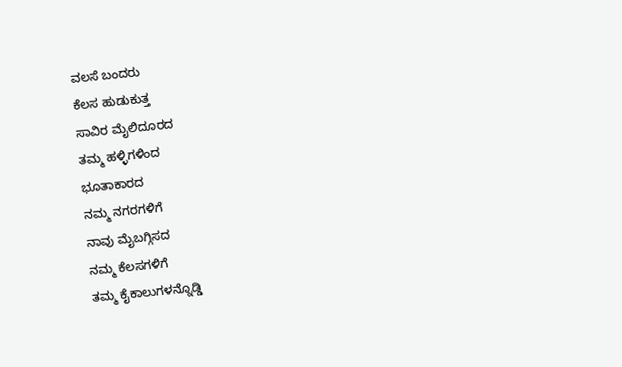ವಲಸೆ ಬಂದರು
ಕೆಲಸ ಹುಡುಕುತ್ತ
ಸಾವಿರ ಮೈಲಿದೂರದ
ತಮ್ಮ ಹಳ್ಳಿಗಳಿಂದ
ಭೂತಾಕಾರದ
ನಮ್ಮ ನಗರಗಳಿಗೆ
ನಾವು ಮೈಬಗ್ಗಿಸದ
ನಮ್ಮ ಕೆಲಸಗಳಿಗೆ
ತಮ್ಮ ಕೈಕಾಲುಗಳನ್ನೊಡ್ಡಿ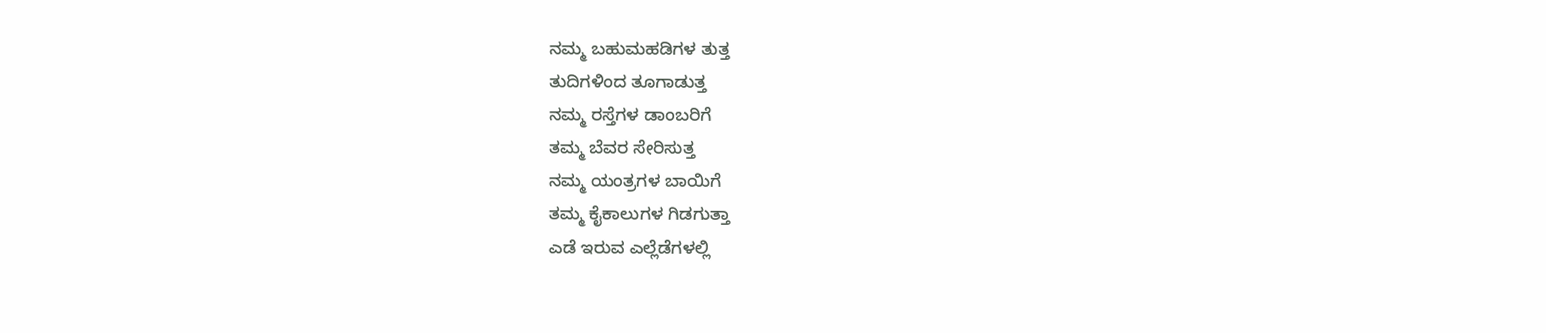ನಮ್ಮ ಬಹುಮಹಡಿಗಳ ತುತ್ತ
ತುದಿಗಳಿಂದ ತೂಗಾಡುತ್ತ
ನಮ್ಮ ರಸ್ತೆಗಳ ಡಾಂಬರಿಗೆ
ತಮ್ಮ ಬೆವರ ಸೇರಿಸುತ್ತ
ನಮ್ಮ ಯಂತ್ರಗಳ ಬಾಯಿಗೆ
ತಮ್ಮ ಕೈಕಾಲುಗಳ ಗಿಡಗುತ್ತಾ
ಎಡೆ ಇರುವ ಎಲ್ಲೆಡೆಗಳಲ್ಲಿ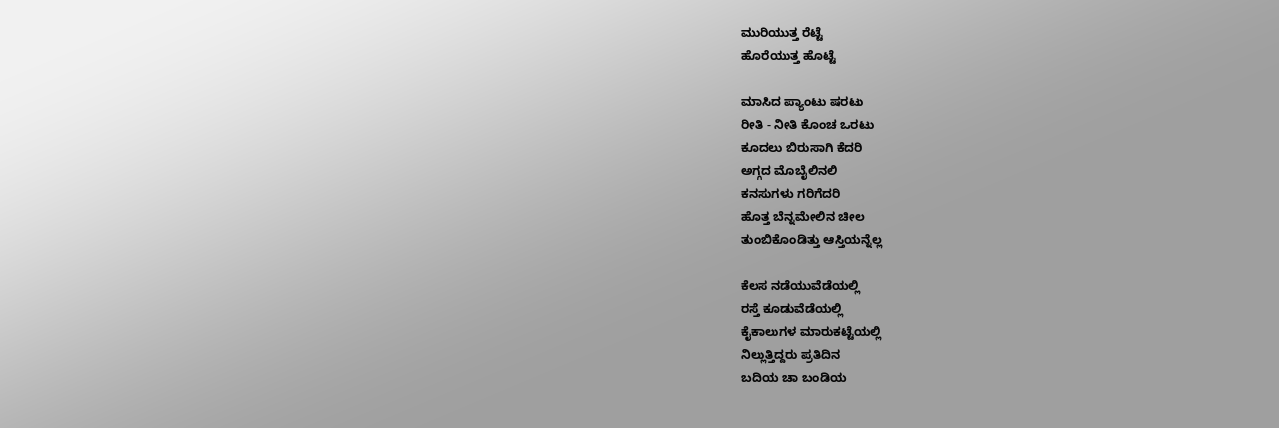ಮುರಿಯುತ್ತ ರೆಟ್ಟೆ
ಹೊರೆಯುತ್ತ ಹೊಟ್ಟೆ

ಮಾಸಿದ ಪ್ಯಾಂಟು ಷರಟು
ರೀತಿ - ನೀತಿ ಕೊಂಚ ಒರಟು
ಕೂದಲು ಬಿರುಸಾಗಿ ಕೆದರಿ
ಅಗ್ಗದ ಮೊಬೈಲಿನಲಿ
ಕನಸುಗಳು ಗರಿಗೆದರಿ
ಹೊತ್ತ ಬೆನ್ನಮೇಲಿನ ಚೀಲ
ತುಂಬಿಕೊಂಡಿತ್ತು ಆಸ್ತಿಯನ್ನೆಲ್ಲ

ಕೆಲಸ ನಡೆಯುವೆಡೆಯಲ್ಲಿ
ರಸ್ತೆ ಕೂಡುವೆಡೆಯಲ್ಲಿ
ಕೈಕಾಲುಗಳ ಮಾರುಕಟ್ಟೆಯಲ್ಲಿ
ನಿಲ್ಲುತ್ತಿದ್ದರು ಪ್ರತಿದಿನ
ಬದಿಯ ಚಾ ಬಂಡಿಯ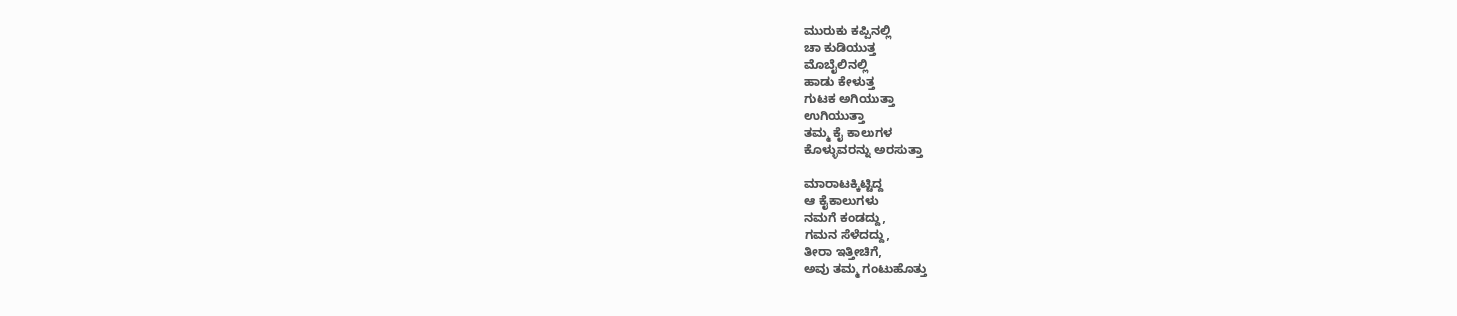ಮುರುಕು ಕಪ್ಪಿನಲ್ಲಿ
ಚಾ ಕುಡಿಯುತ್ತ
ಮೊಬೈಲಿನಲ್ಲಿ
ಹಾಡು ಕೇಳುತ್ತ
ಗುಟಕ ಅಗಿಯುತ್ತಾ
ಉಗಿಯುತ್ತಾ
ತಮ್ಮ ಕೈ ಕಾಲುಗಳ
ಕೊಳ್ಳುವರನ್ನು ಅರಸುತ್ತಾ

ಮಾರಾಟಕ್ಕಿಟ್ಟಿದ್ದ
ಆ ಕೈಕಾಲುಗಳು
ನಮಗೆ ಕಂಡದ್ದು,
ಗಮನ ಸೆಳೆದದ್ದು,
ತೀರಾ ಇತ್ತೀಚಿಗೆ,
ಅವು ತಮ್ಮ ಗಂಟುಹೊತ್ತು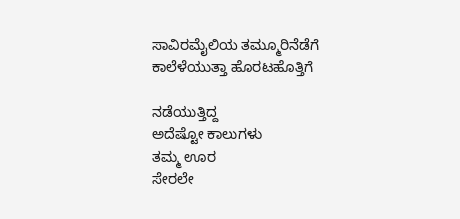ಸಾವಿರಮೈಲಿಯ ತಮ್ಮೂರಿನೆಡೆಗೆ
ಕಾಲೆಳೆಯುತ್ತಾ ಹೊರಟಹೊತ್ತಿಗೆ

ನಡೆಯುತ್ತಿದ್ದ
ಅದೆಷ್ಟೋ ಕಾಲುಗಳು
ತಮ್ಮ ಊರ
ಸೇರಲೇ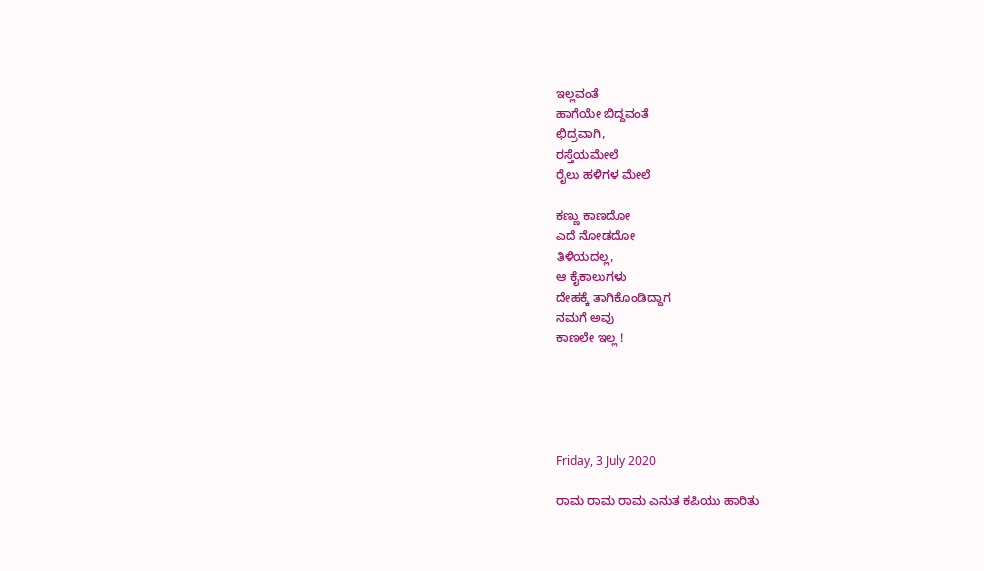ಇಲ್ಲವಂತೆ
ಹಾಗೆಯೇ ಬಿದ್ದವಂತೆ
ಛಿದ್ರವಾಗಿ,
ರಸ್ತೆಯಮೇಲೆ
ರೈಲು ಹಳಿಗಳ ಮೇಲೆ

ಕಣ್ಣು ಕಾಣದೋ
ಎದೆ ನೋಡದೋ
ತಿಳಿಯದಲ್ಲ,
ಆ ಕೈಕಾಲುಗಳು
ದೇಹಕ್ಕೆ ತಾಗಿಕೊಂಡಿದ್ದಾಗ
ನಮಗೆ ಅವು
ಕಾಣಲೇ ಇಲ್ಲ !





Friday, 3 July 2020

ರಾಮ ರಾಮ ರಾಮ ಎನುತ ಕಪಿಯು ಹಾರಿತು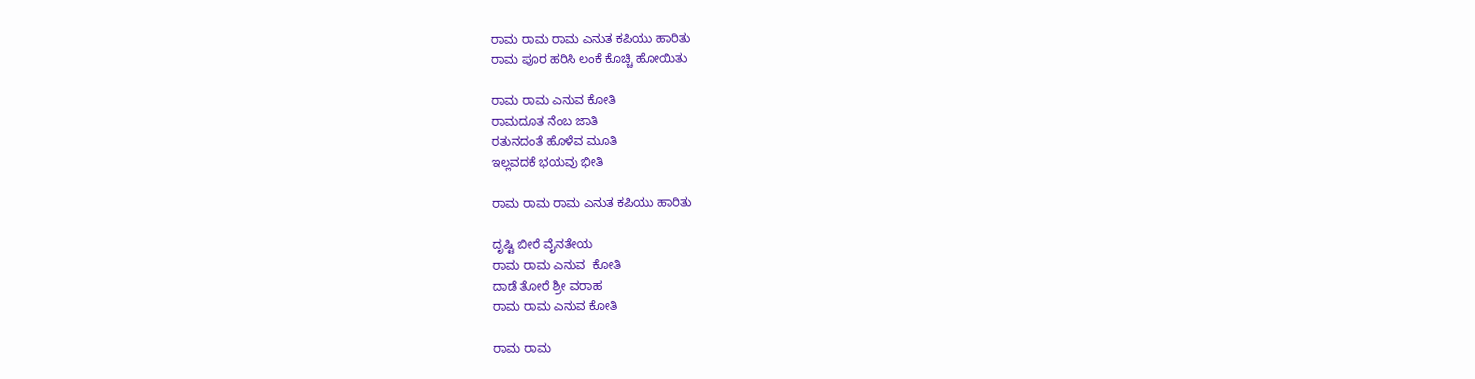ರಾಮ ರಾಮ ರಾಮ ಎನುತ ಕಪಿಯು ಹಾರಿತು
ರಾಮ ಪೂರ ಹರಿಸಿ ಲಂಕೆ ಕೊಚ್ಚಿ ಹೋಯಿತು

ರಾಮ ರಾಮ ಎನುವ ಕೋತಿ
ರಾಮದೂತ ನೆಂಬ ಜಾತಿ
ರತುನದಂತೆ ಹೊಳೆವ ಮೂತಿ
ಇಲ್ಲವದಕೆ ಭಯವು ಭೀತಿ

ರಾಮ ರಾಮ ರಾಮ ಎನುತ ಕಪಿಯು ಹಾರಿತು

ದೃಷ್ಟಿ ಬೀರೆ ವೈನತೇಯ
ರಾಮ ರಾಮ ಎನುವ  ಕೋತಿ
ದಾಡೆ ತೋರೆ ಶ್ರೀ ವರಾಹ
ರಾಮ ರಾಮ ಎನುವ ಕೋತಿ

ರಾಮ ರಾಮ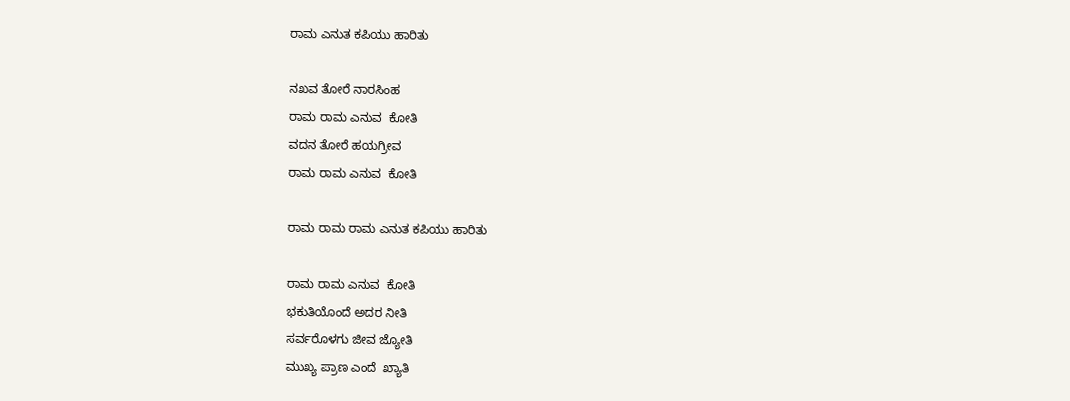ರಾಮ ಎನುತ ಕಪಿಯು ಹಾರಿತು

ನಖವ ತೋರೆ ನಾರಸಿಂಹ
ರಾಮ ರಾಮ ಎನುವ  ಕೋತಿ
ವದನ ತೋರೆ ಹಯಗ್ರೀವ
ರಾಮ ರಾಮ ಎನುವ  ಕೋತಿ

ರಾಮ ರಾಮ ರಾಮ ಎನುತ ಕಪಿಯು ಹಾರಿತು

ರಾಮ ರಾಮ ಎನುವ  ಕೋತಿ
ಭಕುತಿಯೊಂದೆ ಅದರ ನೀತಿ
ಸರ್ವರೊಳಗು ಜೀವ ಜ್ಯೋತಿ
ಮುಖ್ಯ ಪ್ರಾಣ ಎಂದೆ  ಖ್ಯಾತಿ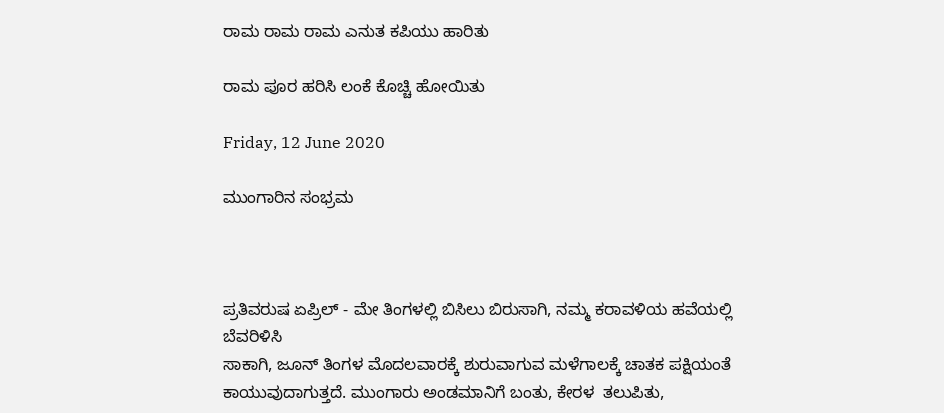ರಾಮ ರಾಮ ರಾಮ ಎನುತ ಕಪಿಯು ಹಾರಿತು

ರಾಮ ಪೂರ ಹರಿಸಿ ಲಂಕೆ ಕೊಚ್ಚಿ ಹೋಯಿತು

Friday, 12 June 2020

ಮುಂಗಾರಿನ ಸಂಭ್ರಮ



ಪ್ರತಿವರುಷ ಏಪ್ರಿಲ್ - ಮೇ ತಿಂಗಳಲ್ಲಿ ಬಿಸಿಲು ಬಿರುಸಾಗಿ, ನಮ್ಮ ಕರಾವಳಿಯ ಹವೆಯಲ್ಲಿ ಬೆವರಿಳಿಸಿ
ಸಾಕಾಗಿ, ಜೂನ್ ತಿಂಗಳ ಮೊದಲವಾರಕ್ಕೆ ಶುರುವಾಗುವ ಮಳೆಗಾಲಕ್ಕೆ ಚಾತಕ ಪಕ್ಷಿಯಂತೆ
ಕಾಯುವುದಾಗುತ್ತದೆ. ಮುಂಗಾರು ಅಂಡಮಾನಿಗೆ ಬಂತು, ಕೇರಳ  ತಲುಪಿತು,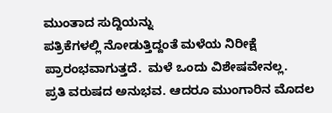ಮುಂತಾದ ಸುದ್ದಿಯನ್ನು
ಪತ್ರಿಕೆಗಳಲ್ಲಿ ನೋಡುತ್ತಿದ್ದಂತೆ ಮಳೆಯ ನಿರೀಕ್ಷೆ ಪ್ರಾರಂಭವಾಗುತ್ತದೆ.  ಮಳೆ ಒಂದು ವಿಶೇಷವೇನಲ್ಲ.
ಪ್ರತಿ ವರುಷದ ಅನುಭವ. ಆದರೂ ಮುಂಗಾರಿನ ಮೊದಲ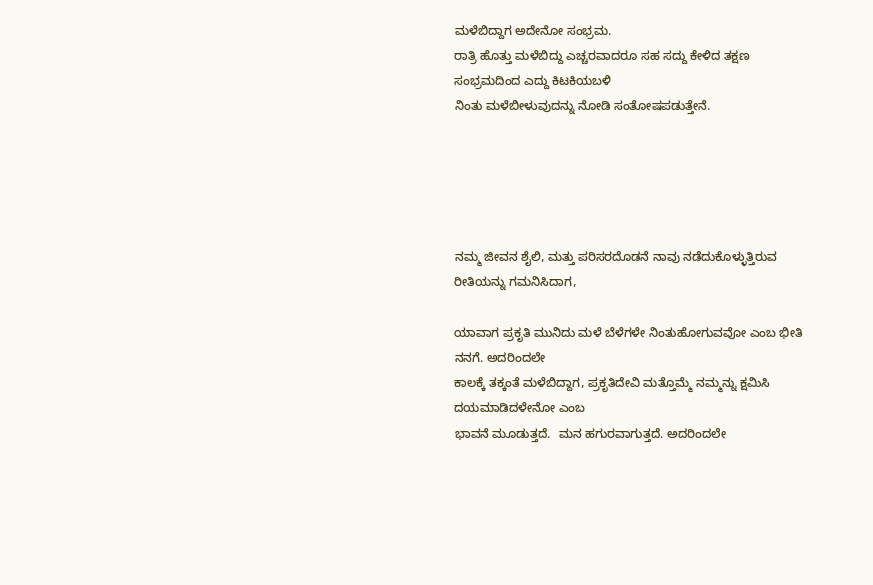ಮಳೆಬಿದ್ದಾಗ ಅದೇನೋ ಸಂಭ್ರಮ.
ರಾತ್ರಿ ಹೊತ್ತು ಮಳೆಬಿದ್ದು ಎಚ್ಚರವಾದರೂ ಸಹ ಸದ್ದು ಕೇಳಿದ ತಕ್ಷಣ ಸಂಭ್ರಮದಿಂದ ಎದ್ದು ಕಿಟಕಿಯಬಳಿ
ನಿಂತು ಮಳೆಬೀಳುವುದನ್ನು ನೋಡಿ ಸಂತೋಷಪಡುತ್ತೇನೆ.





ನಮ್ಮ ಜೀವನ ಶೈಲಿ, ಮತ್ತು ಪರಿಸರದೊಡನೆ ನಾವು ನಡೆದುಕೊಳ್ಳುತ್ತಿರುವ ರೀತಿಯನ್ನು ಗಮನಿಸಿದಾಗ,

ಯಾವಾಗ ಪ್ರಕೃತಿ ಮುನಿದು ಮಳೆ ಬೆಳೆಗಳೇ ನಿಂತುಹೋಗುವವೋ ಎಂಬ ಭೀತಿ ನನಗೆ. ಅದರಿಂದಲೇ
ಕಾಲಕ್ಕೆ ತಕ್ಕಂತೆ ಮಳೆಬಿದ್ದಾಗ, ಪ್ರಕೃತಿದೇವಿ ಮತ್ತೊಮ್ಮೆ ನಮ್ಮನ್ನು ಕ್ಷಮಿಸಿ ದಯಮಾಡಿದಳೇನೋ ಎಂಬ
ಭಾವನೆ ಮೂಡುತ್ತದೆ.  ಮನ ಹಗುರವಾಗುತ್ತದೆ. ಅದರಿಂದಲೇ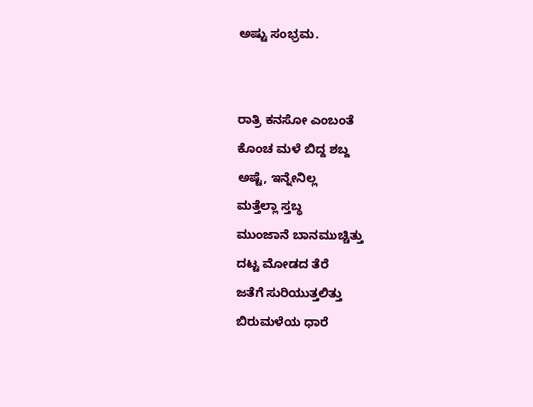ಅಷ್ಟು ಸಂಭ್ರಮ.


ರಾತ್ರಿ ಕನಸೋ ಎಂಬಂತೆ
ಕೊಂಚ ಮಳೆ ಬಿದ್ದ ಶಬ್ದ
ಅಷ್ಟೆ, ಇನ್ನೇನಿಲ್ಲ
ಮತ್ತೆಲ್ಲಾ ಸ್ತಬ್ಧ
ಮುಂಜಾನೆ ಬಾನಮುಚ್ಚಿತ್ತು
ದಟ್ಟ ಮೋಡದ ತೆರೆ
ಜತೆಗೆ ಸುರಿಯುತ್ತಲಿತ್ತು
ಬಿರುಮಳೆಯ ಧಾರೆ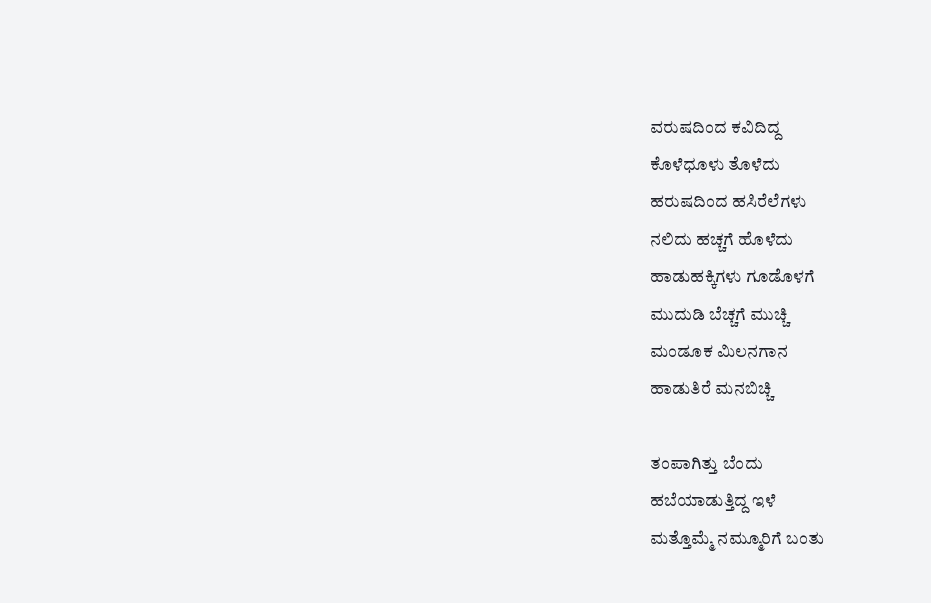ವರುಷದಿಂದ ಕವಿದಿದ್ದ
ಕೊಳೆಧೂಳು ತೊಳೆದು
ಹರುಷದಿಂದ ಹಸಿರೆಲೆಗಳು
ನಲಿದು ಹಚ್ಚಗೆ ಹೊಳೆದು
ಹಾಡುಹಕ್ಕಿಗಳು ಗೂಡೊಳಗೆ
ಮುದುಡಿ ಬೆಚ್ಚಗೆ ಮುಚ್ಚಿ
ಮಂಡೂಕ ಮಿಲನಗಾನ
ಹಾಡುತಿರೆ ಮನಬಿಚ್ಚಿ

ತಂಪಾಗಿತ್ತು ಬೆಂದು
ಹಬೆಯಾಡುತ್ತಿದ್ದ ಇಳೆ
ಮತ್ತೊಮ್ಮೆ ನಮ್ಮೂರಿಗೆ ಬಂತು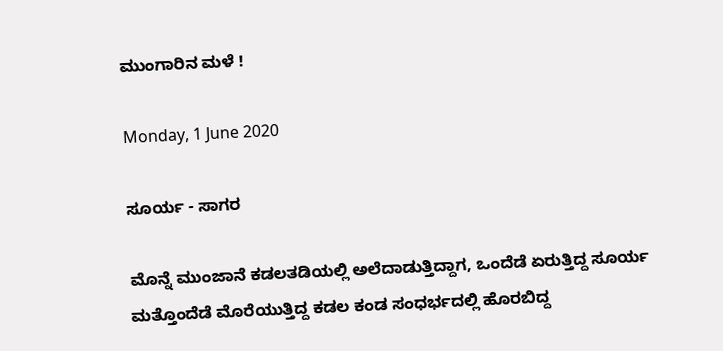ಮುಂಗಾರಿನ ಮಳೆ !

Monday, 1 June 2020

ಸೂರ್ಯ - ಸಾಗರ

ಮೊನ್ನೆ ಮುಂಜಾನೆ ಕಡಲತಡಿಯಲ್ಲಿ ಅಲೆದಾಡುತ್ತಿದ್ದಾಗ, ಒಂದೆಡೆ ಏರುತ್ತಿದ್ದ ಸೂರ್ಯ
ಮತ್ತೊಂದೆಡೆ ಮೊರೆಯುತ್ತಿದ್ದ ಕಡಲ ಕಂಡ ಸಂಧರ್ಭದಲ್ಲಿ ಹೊರಬಿದ್ದ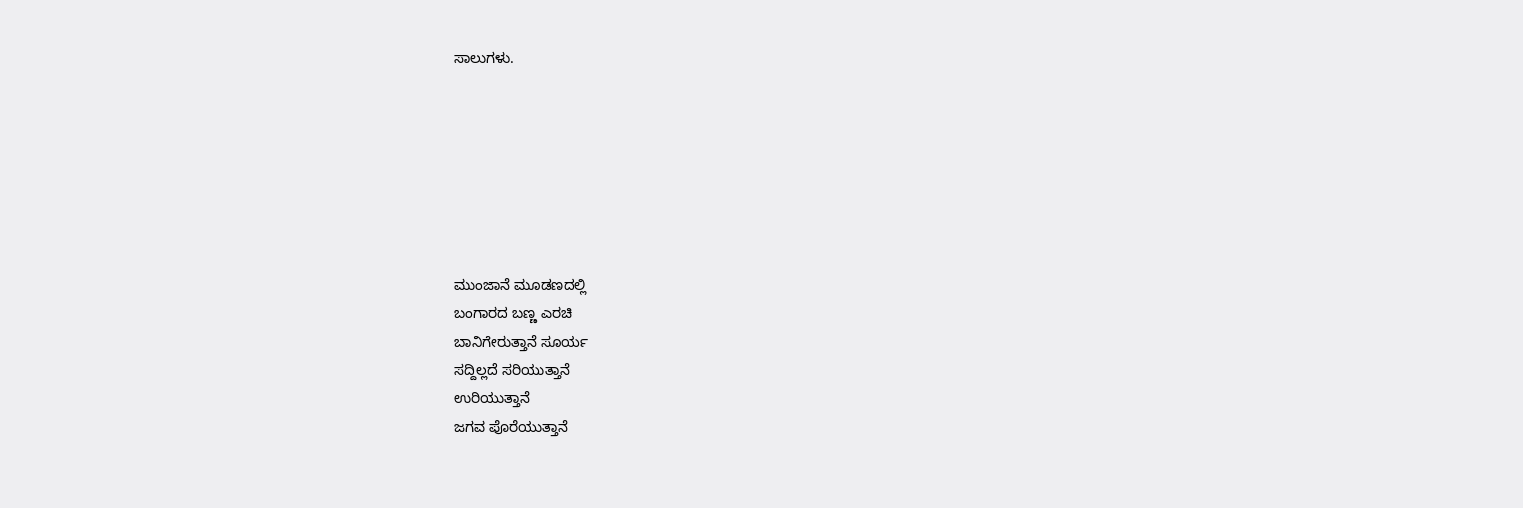ಸಾಲುಗಳು.







ಮುಂಜಾನೆ ಮೂಡಣದಲ್ಲಿ
ಬಂಗಾರದ ಬಣ್ಣ ಎರಚಿ
ಬಾನಿಗೇರುತ್ತಾನೆ ಸೂರ್ಯ
ಸದ್ದಿಲ್ಲದೆ ಸರಿಯುತ್ತಾನೆ
ಉರಿಯುತ್ತಾನೆ
ಜಗವ ಪೊರೆಯುತ್ತಾನೆ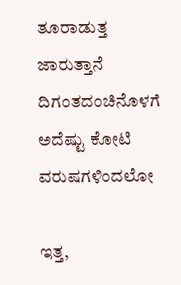ತೂರಾಡುತ್ತ ಜಾರುತ್ತಾನೆ
ದಿಗಂತದಂಚಿನೊಳಗೆ
ಅದೆಷ್ಟು ಕೋಟಿ ವರುಷಗಳಿಂದಲೋ

ಇತ್ತ,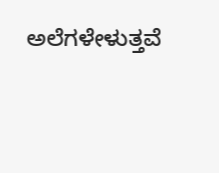ಅಲೆಗಳೇಳುತ್ತವೆ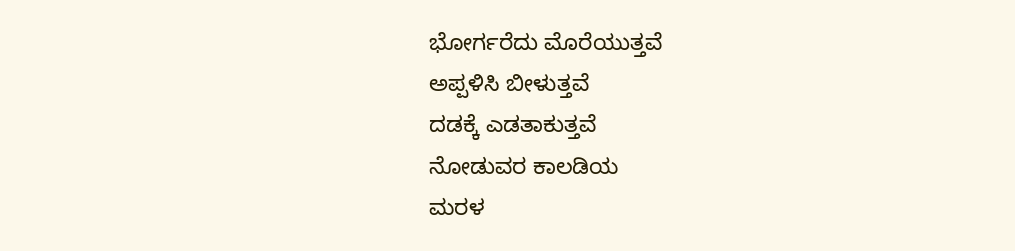ಭೋರ್ಗರೆದು ಮೊರೆಯುತ್ತವೆ
ಅಪ್ಪಳಿಸಿ ಬೀಳುತ್ತವೆ
ದಡಕ್ಕೆ ಎಡತಾಕುತ್ತವೆ
ನೋಡುವರ ಕಾಲಡಿಯ
ಮರಳ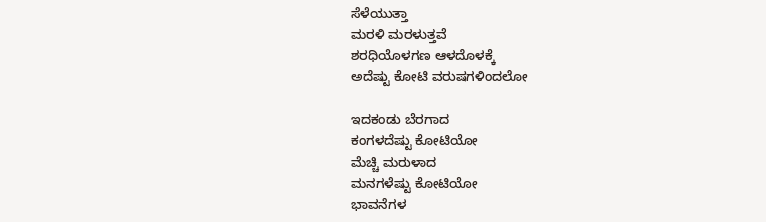ಸೆಳೆಯುತ್ತಾ
ಮರಳಿ ಮರಳುತ್ತವೆ
ಶರಧಿಯೊಳಗಣ ಆಳದೊಳಕ್ಕೆ
ಅದೆಷ್ಟು ಕೋಟಿ ವರುಷಗಳಿಂದಲೋ

ಇದಕಂಡು ಬೆರಗಾದ
ಕಂಗಳದೆಷ್ಟು ಕೋಟಿಯೋ
ಮೆಚ್ಚಿ ಮರುಳಾದ
ಮನಗಳೆಷ್ಟು ಕೋಟಿಯೋ
ಭಾವನೆಗಳ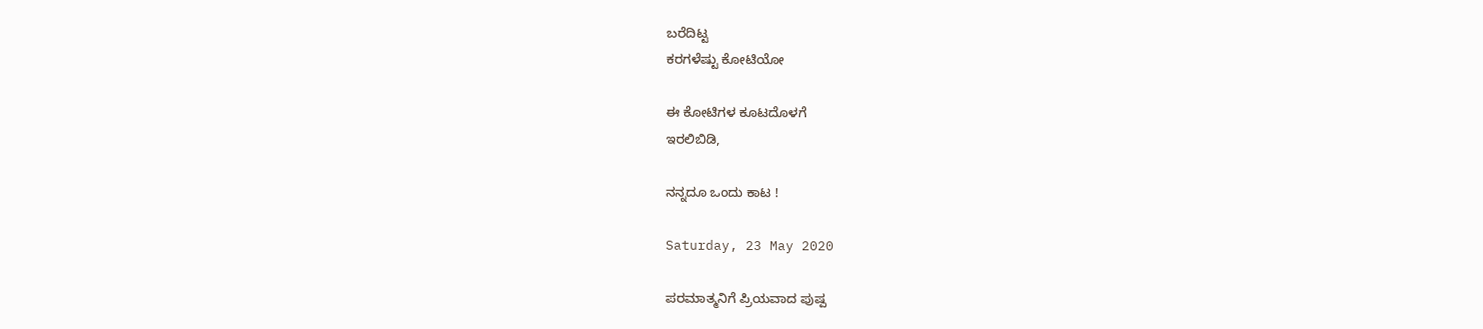ಬರೆದಿಟ್ಟ
ಕರಗಳೆಷ್ಟು ಕೋಟಿಯೋ

ಈ ಕೋಟಿಗಳ ಕೂಟದೊಳಗೆ
ಇರಲಿಬಿಡಿ,

ನನ್ನದೂ ಒಂದು ಕಾಟ !

Saturday, 23 May 2020

ಪರಮಾತ್ಮನಿಗೆ ಪ್ರಿಯವಾದ ಪುಷ್ಪ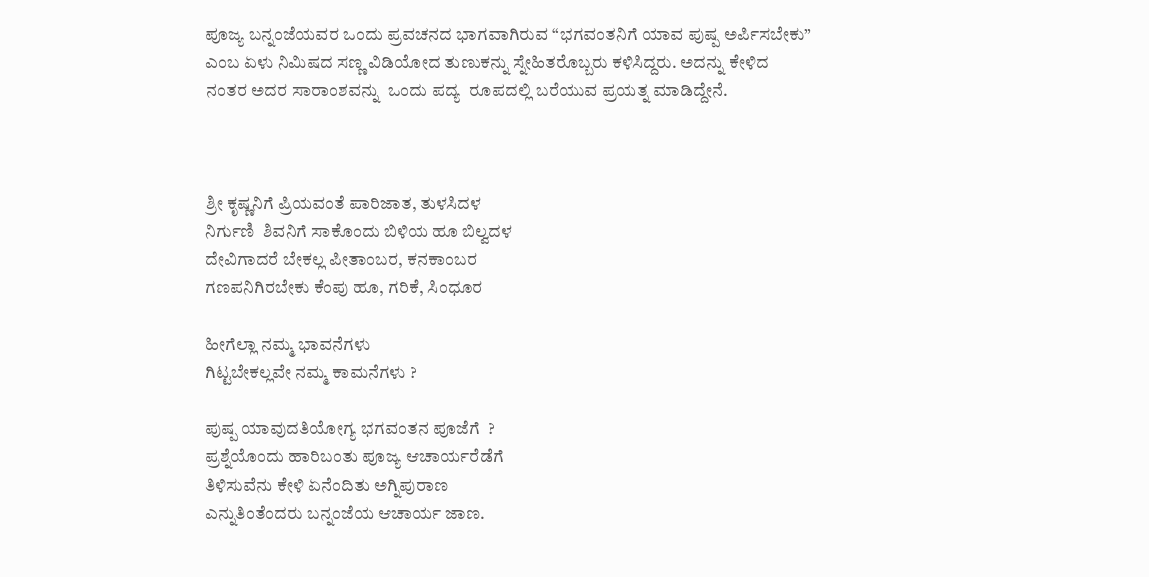ಪೂಜ್ಯ ಬನ್ನಂಜೆಯವರ ಒಂದು ಪ್ರವಚನದ ಭಾಗವಾಗಿರುವ “ಭಗವಂತನಿಗೆ ಯಾವ ಪುಷ್ಪ ಅರ್ಪಿಸಬೇಕು”
ಎಂಬ ಏಳು ನಿಮಿಷದ ಸಣ್ಣ ವಿಡಿಯೋದ ತುಣುಕನ್ನು ಸ್ನೇಹಿತರೊಬ್ಬರು ಕಳಿಸಿದ್ದರು. ಅದನ್ನು ಕೇಳಿದ
ನಂತರ ಅದರ ಸಾರಾಂಶವನ್ನು  ಒಂದು ಪದ್ಯ  ರೂಪದಲ್ಲಿ ಬರೆಯುವ ಪ್ರಯತ್ನ ಮಾಡಿದ್ದೇನೆ.



ಶ್ರೀ ಕೃಷ್ಣನಿಗೆ ಪ್ರಿಯವಂತೆ ಪಾರಿಜಾತ, ತುಳಸಿದಳ
ನಿರ್ಗುಣಿ  ಶಿವನಿಗೆ ಸಾಕೊಂದು ಬಿಳಿಯ ಹೂ ಬಿಲ್ವದಳ
ದೇವಿಗಾದರೆ ಬೇಕಲ್ಲ ಪೀತಾಂಬರ, ಕನಕಾಂಬರ
ಗಣಪನಿಗಿರಬೇಕು ಕೆಂಪು ಹೂ, ಗರಿಕೆ, ಸಿಂಧೂರ

ಹೀಗೆಲ್ಲಾ ನಮ್ಮ ಭಾವನೆಗಳು
ಗಿಟ್ಟಬೇಕಲ್ಲವೇ ನಮ್ಮ ಕಾಮನೆಗಳು ?

ಪುಷ್ಪ ಯಾವುದತಿಯೋಗ್ಯ ಭಗವಂತನ ಪೂಜೆಗೆ  ?
ಪ್ರಶ್ನೆಯೊಂದು ಹಾರಿಬಂತು ಪೂಜ್ಯ ಆಚಾರ್ಯರೆಡೆಗೆ
ತಿಳಿಸುವೆನು ಕೇಳಿ ಏನೆಂದಿತು ಅಗ್ನಿಪುರಾಣ
ಎನ್ನುತಿಂತೆಂದರು ಬನ್ನಂಜೆಯ ಆಚಾರ್ಯ ಜಾಣ.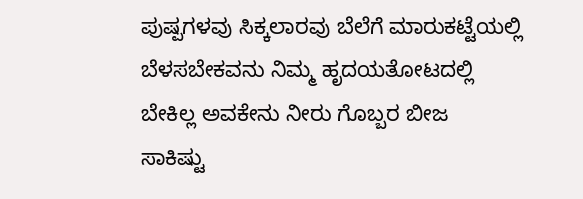ಪುಷ್ಪಗಳವು ಸಿಕ್ಕಲಾರವು ಬೆಲೆಗೆ ಮಾರುಕಟ್ಟೆಯಲ್ಲಿ
ಬೆಳಸಬೇಕವನು ನಿಮ್ಮ ಹೃದಯತೋಟದಲ್ಲಿ
ಬೇಕಿಲ್ಲ ಅವಕೇನು ನೀರು ಗೊಬ್ಬರ ಬೀಜ
ಸಾಕಿಷ್ಟು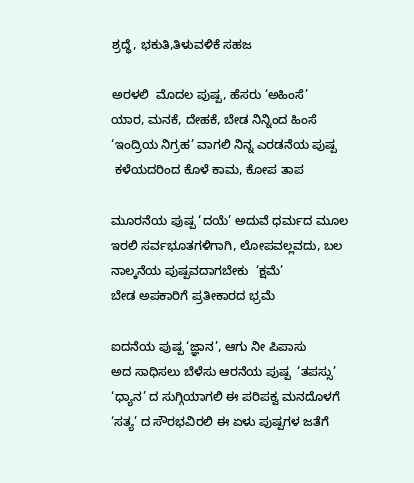ಶ್ರದ್ಧೆ, ಭಕುತಿ,ತಿಳುವಳಿಕೆ ಸಹಜ

ಅರಳಲಿ  ಮೊದಲ ಪುಷ್ಪ, ಹೆಸರು ‘ಅಹಿಂಸೆ’
ಯಾರ, ಮನಕೆ, ದೇಹಕೆ, ಬೇಡ ನಿನ್ನಿಂದ ಹಿಂಸೆ
‘ಇಂದ್ರಿಯ ನಿಗ್ರಹ’ ವಾಗಲಿ ನಿನ್ನ ಎರಡನೆಯ ಪುಷ್ಪ
 ಕಳೆಯದರಿಂದ ಕೊಳೆ ಕಾಮ, ಕೋಪ ತಾಪ

ಮೂರನೆಯ ಪುಷ್ಪ ‘ದಯೆ’ ಅದುವೆ ಧರ್ಮದ ಮೂಲ
ಇರಲಿ ಸರ್ವಭೂತಗಳಿಗಾಗಿ, ಲೋಪವಲ್ಲವದು, ಬಲ
ನಾಲ್ಕನೆಯ ಪುಷ್ಪವದಾಗಬೇಕು  ‘ಕ್ಷಮೆ’
ಬೇಡ ಅಪಕಾರಿಗೆ ಪ್ರತೀಕಾರದ ಭ್ರಮೆ

ಐದನೆಯ ಪುಷ್ಪ ‘ಜ್ಞಾನ’, ಆಗು ನೀ ಪಿಪಾಸು
ಅದ ಸಾಧಿಸಲು ಬೆಳೆಸು ಆರನೆಯ ಪುಷ್ಪ  ‘ತಪಸ್ಸು’
‘ಧ್ಯಾನ’ ದ ಸುಗ್ಗಿಯಾಗಲಿ ಈ ಪರಿಪಕ್ವ ಮನದೊಳಗೆ
‘ಸತ್ಯ’ ದ ಸೌರಭವಿರಲಿ ಈ ಏಳು ಪುಷ್ಪಗಳ ಜತೆಗೆ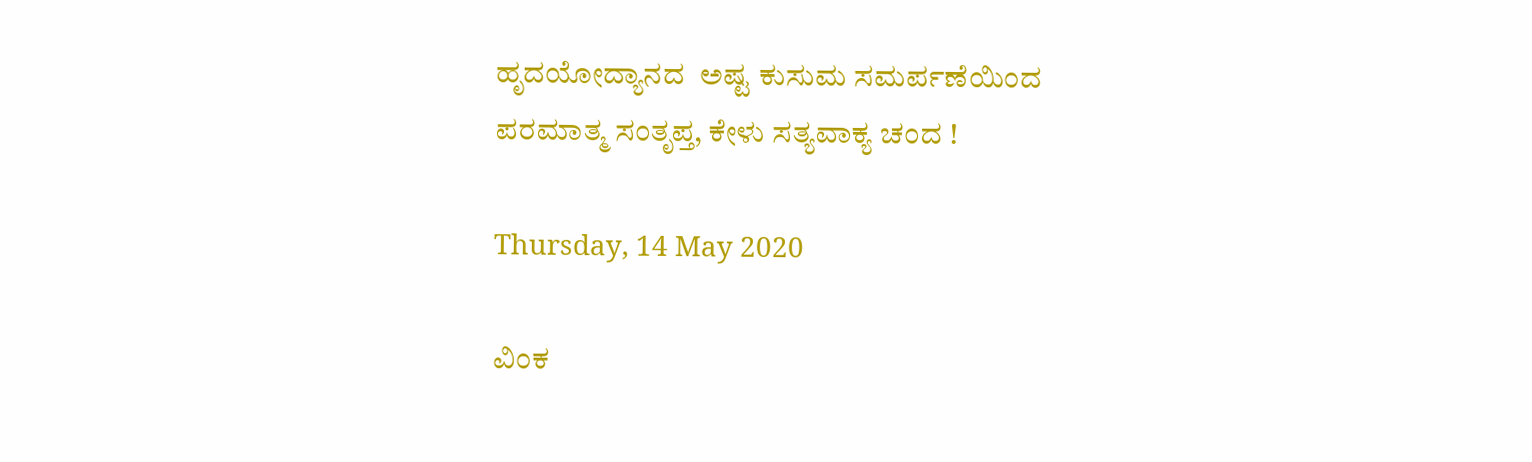ಹೃದಯೋದ್ಯಾನದ  ಅಷ್ಟ ಕುಸುಮ ಸಮರ್ಪಣೆಯಿಂದ
ಪರಮಾತ್ಮ ಸಂತೃಪ್ತ, ಕೇಳು ಸತ್ಯವಾಕ್ಯ ಚಂದ !

Thursday, 14 May 2020

ವಿಂಕ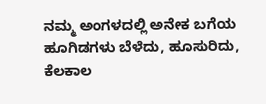ನಮ್ಮ ಅಂಗಳದಲ್ಲಿ ಅನೇಕ ಬಗೆಯ ಹೂಗಿಡಗಳು ಬೆಳೆದು, ಹೂಸುರಿದು, ಕೆಲಕಾಲ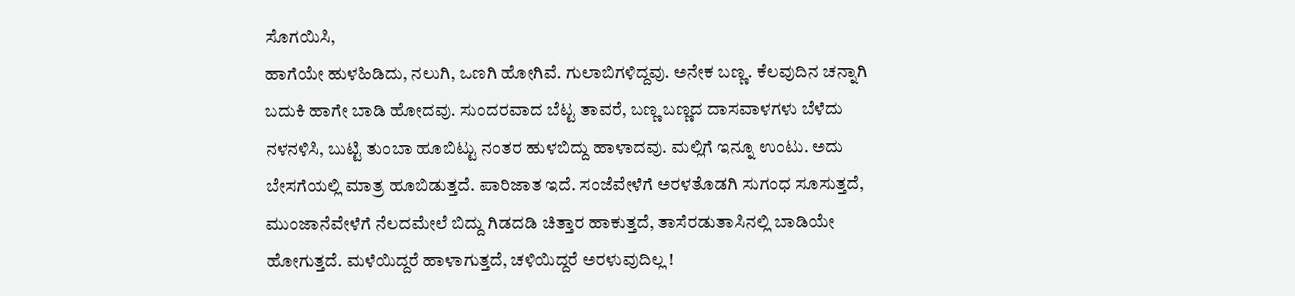ಸೊಗಯಿಸಿ,
ಹಾಗೆಯೇ ಹುಳಹಿಡಿದು, ನಲುಗಿ, ಒಣಗಿ ಹೋಗಿವೆ. ಗುಲಾಬಿಗಳಿದ್ದವು. ಅನೇಕ ಬಣ್ಣ. ಕೆಲವುದಿನ ಚನ್ನಾಗಿ
ಬದುಕಿ ಹಾಗೇ ಬಾಡಿ ಹೋದವು. ಸುಂದರವಾದ ಬೆಟ್ಟ ತಾವರೆ, ಬಣ್ಣ ಬಣ್ಣದ ದಾಸವಾಳಗಳು ಬೆಳೆದು
ನಳನಳಿಸಿ, ಬುಟ್ಟಿ ತುಂಬಾ ಹೂಬಿಟ್ಟು ನಂತರ ಹುಳಬಿದ್ದು ಹಾಳಾದವು. ಮಲ್ಲಿಗೆ ಇನ್ನೂ ಉಂಟು. ಅದು
ಬೇಸಗೆಯಲ್ಲಿ ಮಾತ್ರ ಹೂಬಿಡುತ್ತದೆ. ಪಾರಿಜಾತ ಇದೆ. ಸಂಜೆವೇಳೆಗೆ ಅರಳತೊಡಗಿ ಸುಗಂಧ ಸೂಸುತ್ತದೆ,
ಮುಂಜಾನೆವೇಳೆಗೆ ನೆಲದಮೇಲೆ ಬಿದ್ದು ಗಿಡದಡಿ ಚಿತ್ತಾರ ಹಾಕುತ್ತದೆ, ತಾಸೆರಡುತಾಸಿನಲ್ಲಿ ಬಾಡಿಯೇ
ಹೋಗುತ್ತದೆ. ಮಳೆಯಿದ್ದರೆ ಹಾಳಾಗುತ್ತದೆ, ಚಳಿಯಿದ್ದರೆ ಅರಳುವುದಿಲ್ಲ !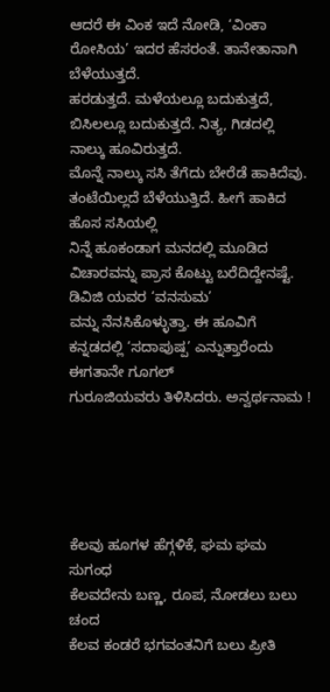ಆದರೆ ಈ ವಿಂಕ ಇದೆ ನೋಡಿ, ‘ವಿಂಕಾ ರೋಸಿಯ’ ಇದರ ಹೆಸರಂತೆ. ತಾನೇತಾನಾಗಿ ಬೆಳೆಯುತ್ತದೆ.
ಹರಡುತ್ತದೆ. ಮಳೆಯಲ್ಲೂ ಬದುಕುತ್ತದೆ, ಬಿಸಿಲಲ್ಲೂ ಬದುಕುತ್ತದೆ. ನಿತ್ಯ, ಗಿಡದಲ್ಲಿ ನಾಲ್ಕು ಹೂವಿರುತ್ತದೆ.
ಮೊನ್ನೆ ನಾಲ್ಕು ಸಸಿ ತೆಗೆದು ಬೇರೆಡೆ ಹಾಕಿದೆವು. ತಂಟೆಯಿಲ್ಲದೆ ಬೆಳೆಯುತ್ತಿದೆ. ಹೀಗೆ ಹಾಕಿದ ಹೊಸ ಸಸಿಯಲ್ಲಿ
ನಿನ್ನೆ ಹೂಕಂಡಾಗ ಮನದಲ್ಲಿ ಮೂಡಿದ ವಿಚಾರವನ್ನು ಪ್ರಾಸ ಕೊಟ್ಟು ಬರೆದಿದ್ದೇನಷ್ಟೆ. ಡಿವಿಜಿ ಯವರ ‘ವನಸುಮ’
ವನ್ನು ನೆನಸಿಕೊಳ್ಳುತ್ತಾ. ಈ ಹೂವಿಗೆ ಕನ್ನಡದಲ್ಲಿ ‘ಸದಾಪುಷ್ಪ’ ಎನ್ನುತ್ತಾರೆಂದು ಈಗತಾನೇ ಗೂಗಲ್
ಗುರೂಜಿಯವರು ತಿಳಿಸಿದರು. ಅನ್ವರ್ಥನಾಮ !





ಕೆಲವು ಹೂಗಳ ಹೆಗ್ಗಳಿಕೆ, ಘಮ ಘಮ ಸುಗಂಧ
ಕೆಲವದೇನು ಬಣ್ಣ, ರೂಪ, ನೋಡಲು ಬಲು ಚಂದ
ಕೆಲವ ಕಂಡರೆ ಭಗವಂತನಿಗೆ ಬಲು ಪ್ರೀತಿ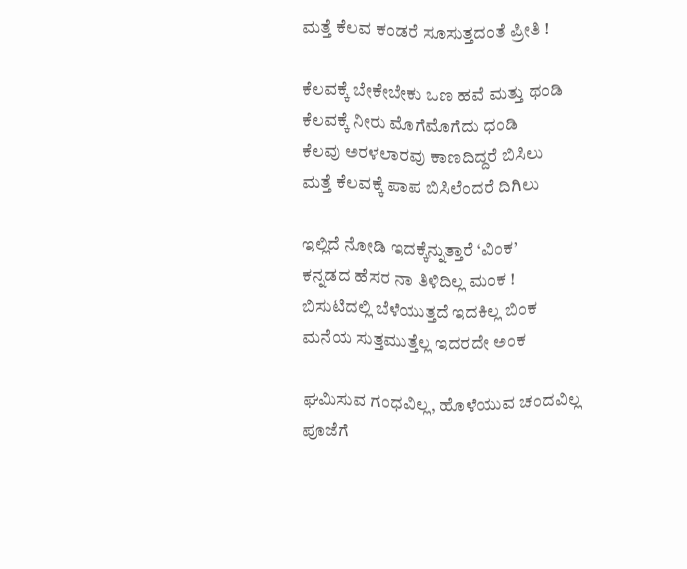ಮತ್ತೆ ಕೆಲವ ಕಂಡರೆ ಸೂಸುತ್ತದಂತೆ ಪ್ರೀತಿ !

ಕೆಲವಕ್ಕೆ ಬೇಕೇಬೇಕು ಒಣ ಹವೆ ಮತ್ತು ಥಂಡಿ
ಕೆಲವಕ್ಕೆ ನೀರು ಮೊಗೆಮೊಗೆದು ಧಂಡಿ
ಕೆಲವು ಅರಳಲಾರವು ಕಾಣದಿದ್ದರೆ ಬಿಸಿಲು
ಮತ್ತೆ ಕೆಲವಕ್ಕೆ ಪಾಪ ಬಿಸಿಲೆಂದರೆ ದಿಗಿಲು

ಇಲ್ಲಿದೆ ನೋಡಿ ಇದಕ್ಕೆನ್ನುತ್ತಾರೆ ‘ವಿಂಕ’
ಕನ್ನಡದ ಹೆಸರ ನಾ ತಿಳಿದಿಲ್ಲ ಮಂಕ !
ಬಿಸುಟಿದಲ್ಲಿ ಬೆಳೆಯುತ್ತದೆ ಇದಕಿಲ್ಲ ಬಿಂಕ
ಮನೆಯ ಸುತ್ತಮುತ್ತೆಲ್ಲ ಇದರದೇ ಅಂಕ

ಘಮಿಸುವ ಗಂಧವಿಲ್ಲ, ಹೊಳೆಯುವ ಚಂದವಿಲ್ಲ
ಪೂಜೆಗೆ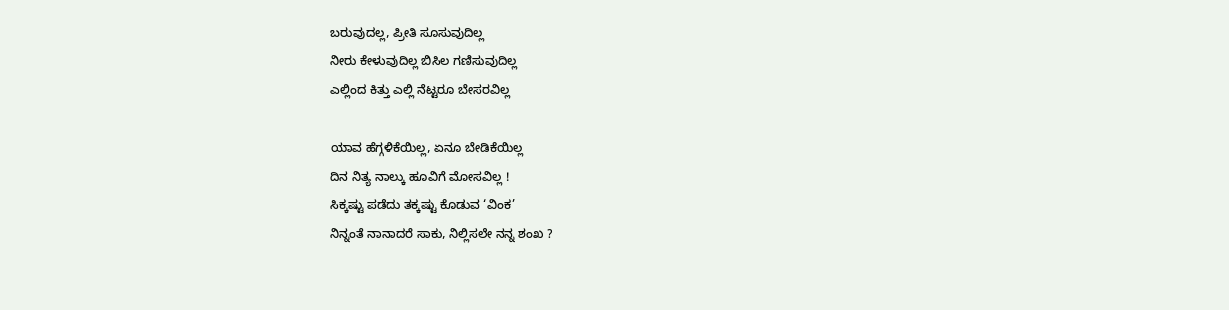ಬರುವುದಲ್ಲ, ಪ್ರೀತಿ ಸೂಸುವುದಿಲ್ಲ
ನೀರು ಕೇಳುವುದಿಲ್ಲ ಬಿಸಿಲ ಗಣಿಸುವುದಿಲ್ಲ
ಎಲ್ಲಿಂದ ಕಿತ್ತು ಎಲ್ಲಿ ನೆಟ್ಟರೂ ಬೇಸರವಿಲ್ಲ

ಯಾವ ಹೆಗ್ಗಳಿಕೆಯಿಲ್ಲ, ಏನೂ ಬೇಡಿಕೆಯಿಲ್ಲ
ದಿನ ನಿತ್ಯ ನಾಲ್ಕು ಹೂವಿಗೆ ಮೋಸವಿಲ್ಲ !
ಸಿಕ್ಕಷ್ಟು ಪಡೆದು ತಕ್ಕಷ್ಟು ಕೊಡುವ ‘ವಿಂಕ’
ನಿನ್ನಂತೆ ನಾನಾದರೆ ಸಾಕು, ನಿಲ್ಲಿಸಲೇ ನನ್ನ ಶಂಖ ?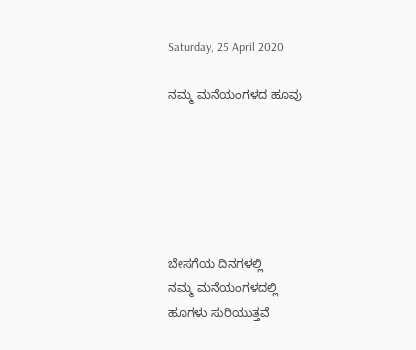Saturday, 25 April 2020

ನಮ್ಮ ಮನೆಯಂಗಳದ ಹೂವು






ಬೇಸಗೆಯ ದಿನಗಳಲ್ಲಿ
ನಮ್ಮ ಮನೆಯಂಗಳದಲ್ಲಿ
ಹೂಗಳು ಸುರಿಯುತ್ತವೆ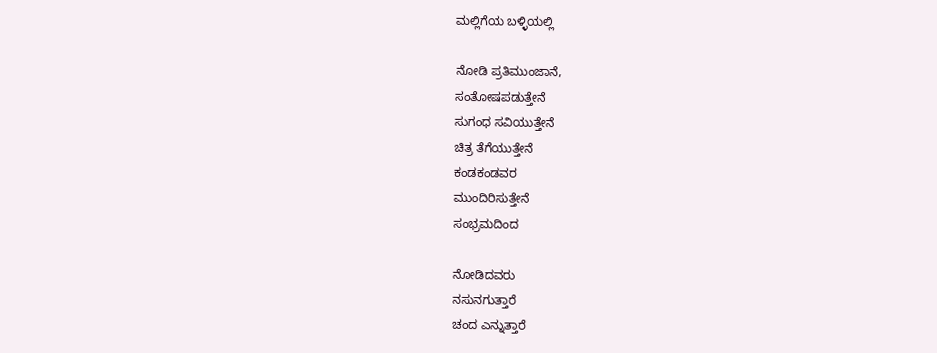ಮಲ್ಲಿಗೆಯ ಬಳ್ಳಿಯಲ್ಲಿ

ನೋಡಿ ಪ್ರತಿಮುಂಜಾನೆ,
ಸಂತೋಷಪಡುತ್ತೇನೆ
ಸುಗಂಧ ಸವಿಯುತ್ತೇನೆ
ಚಿತ್ರ ತೆಗೆಯುತ್ತೇನೆ
ಕಂಡಕಂಡವರ
ಮುಂದಿರಿಸುತ್ತೇನೆ
ಸಂಭ್ರಮದಿಂದ

ನೋಡಿದವರು
ನಸುನಗುತ್ತಾರೆ
ಚಂದ ಎನ್ನುತ್ತಾರೆ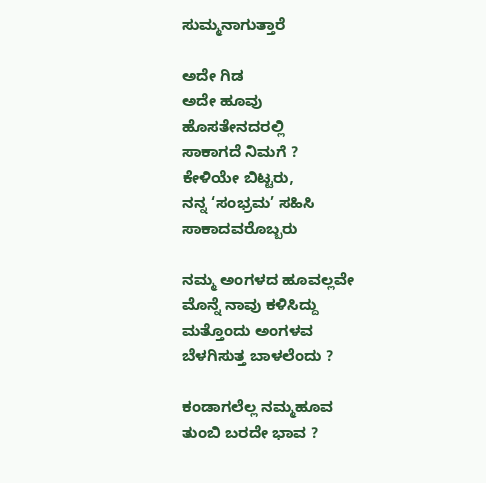ಸುಮ್ಮನಾಗುತ್ತಾರೆ

ಅದೇ ಗಿಡ
ಅದೇ ಹೂವು
ಹೊಸತೇನದರಲ್ಲಿ
ಸಾಕಾಗದೆ ನಿಮಗೆ ?
ಕೇಳಿಯೇ ಬಿಟ್ಟರು,
ನನ್ನ ‘ಸಂಭ್ರಮ’ ಸಹಿಸಿ
ಸಾಕಾದವರೊಬ್ಬರು

ನಮ್ಮ ಅಂಗಳದ ಹೂವಲ್ಲವೇ
ಮೊನ್ನೆ ನಾವು ಕಳಿಸಿದ್ದು
ಮತ್ತೊಂದು ಅಂಗಳವ
ಬೆಳಗಿಸುತ್ತ ಬಾಳಲೆಂದು ?

ಕಂಡಾಗಲೆಲ್ಲ ನಮ್ಮಹೂವ
ತುಂಬಿ ಬರದೇ ಭಾವ ?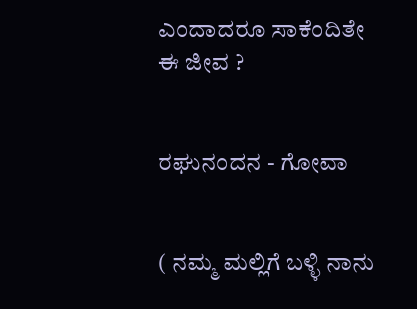ಎಂದಾದರೂ ಸಾಕೆಂದಿತೇ
ಈ ಜೀವ ?


ರಘುನಂದನ - ಗೋವಾ


( ನಮ್ಮ ಮಲ್ಲಿಗೆ ಬಳ್ಳಿ ನಾನು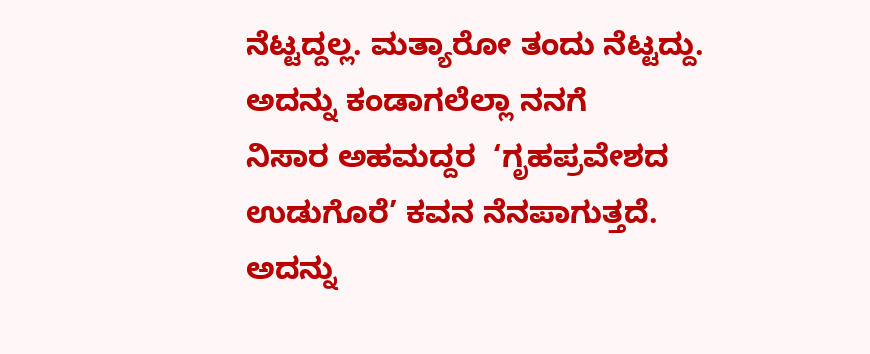ನೆಟ್ಟದ್ದಲ್ಲ. ಮತ್ಯಾರೋ ತಂದು ನೆಟ್ಟದ್ದು. ಅದನ್ನು ಕಂಡಾಗಲೆಲ್ಲಾ ನನಗೆ
ನಿಸಾರ ಅಹಮದ್ದರ  ‘ಗೃಹಪ್ರವೇಶದ ಉಡುಗೊರೆ’ ಕವನ ನೆನಪಾಗುತ್ತದೆ. ಅದನ್ನು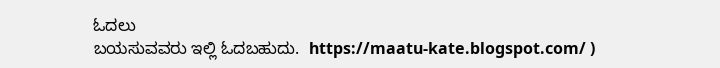ಓದಲು
ಬಯಸುವವರು ಇಲ್ಲಿ ಓದಬಹುದು.  https://maatu-kate.blogspot.com/ )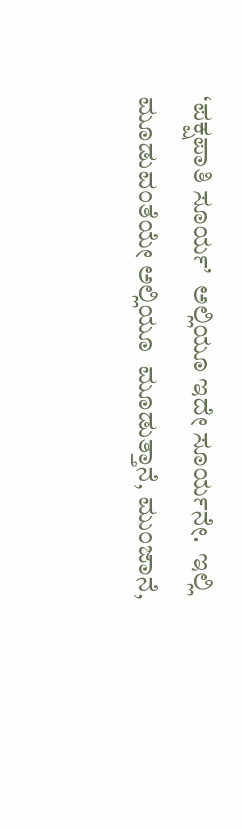‘ಪಕ್ಷಪಾತಿ ಸೂರ್ಯ’  ಅಲ್ಲಿಯೂ ಇದೇ ಸೂರ್ಯನೇ.  ಇಲ್ಲಿ ಮೂಡುವಂತೆಯೇ ಅಲ್ಲಿಯೂ  ಮೂಡುತ್ತಾನೆ, ಮುಂಜಾನೆ,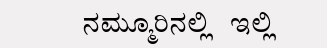ನಮ್ಮೂರಿನಲ್ಲಿ   ಇಲ್ಲಿ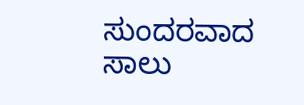ಸುಂದರವಾದ ಸಾಲು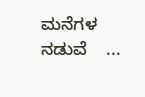ಮನೆಗಳ ನಡುವೆ    ...